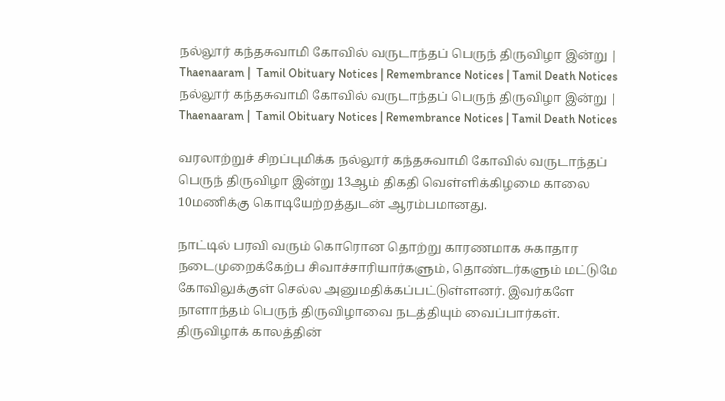நல்லூர் கந்தசுவாமி கோவில் வருடாந்தப் பெருந் திருவிழா இன்று | Thaenaaram |  Tamil Obituary Notices | Remembrance Notices | Tamil Death Notices
நல்லூர் கந்தசுவாமி கோவில் வருடாந்தப் பெருந் திருவிழா இன்று | Thaenaaram |  Tamil Obituary Notices | Remembrance Notices | Tamil Death Notices

வரலாற்றுச் சிறப்புமிக்க நல்லூர் கந்தசுவாமி கோவில் வருடாந்தப் பெருந் திருவிழா இன்று 13ஆம் திகதி வெள்ளிக்கிழமை காலை 10மணிக்கு கொடியேற்றத்துடன் ஆரம்பமானது.

நாட்டில் பரவி வரும் கொரொன தொற்று காரணமாக சுகாதார நடைமுறைக்கேற்ப சிவாச்சாரியார்களும், தொண்டர்களும் மட்டுமே கோவிலுக்குள் செல்ல அனுமதிக்கப்பட்டுள்ளனர். இவர்களே நாளாந்தம் பெருந் திருவிழாவை நடத்தியும் வைப்பார்கள். திருவிழாக் காலத்தின்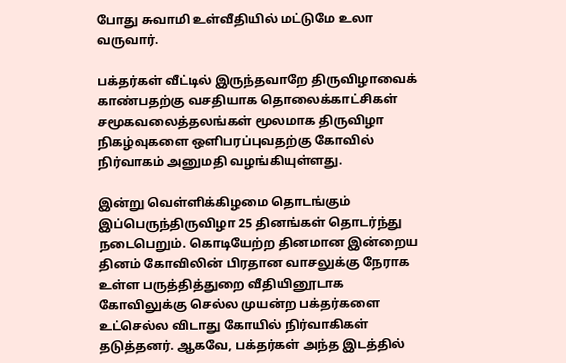போது சுவாமி உள்வீதியில் மட்டுமே உலா வருவார்.

பக்தர்கள் வீட்டில் இருந்தவாறே திருவிழாவைக் காண்பதற்கு வசதியாக தொலைக்காட்சிகள் சமூகவலைத்தலங்கள் மூலமாக திருவிழா நிகழ்வுகளை ஒளிபரப்புவதற்கு கோவில் நிர்வாகம் அனுமதி வழங்கியுள்ளது.

இன்று வெள்ளிக்கிழமை தொடங்கும் இப்பெருந்திருவிழா 25 தினங்கள் தொடர்ந்து நடைபெறும். கொடியேற்ற தினமான இன்றைய தினம் கோவிலின் பிரதான வாசலுக்கு நேராக உள்ள பருத்தித்துறை வீதியினூடாக கோவிலுக்கு செல்ல முயன்ற பக்தர்களை உட்செல்ல விடாது கோயில் நிர்வாகிகள் தடுத்தனர். ஆகவே, பக்தர்கள் அந்த இடத்தில்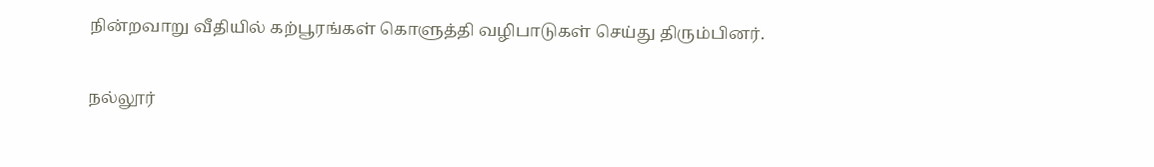நின்றவாறு வீதியில் கற்பூரங்கள் கொளுத்தி வழிபாடுகள் செய்து திரும்பினர்.

நல்லூர்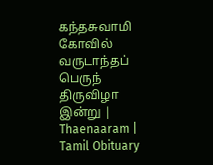கந்தசுவாமி கோவில் வருடாந்தப் பெருந் திருவிழா இன்று | Thaenaaram |  Tamil Obituary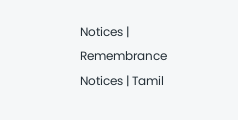Notices | Remembrance Notices | Tamil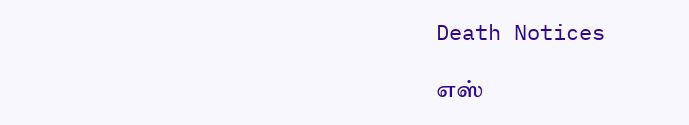Death Notices

எஸ்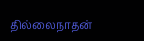தில்லைநாதன்